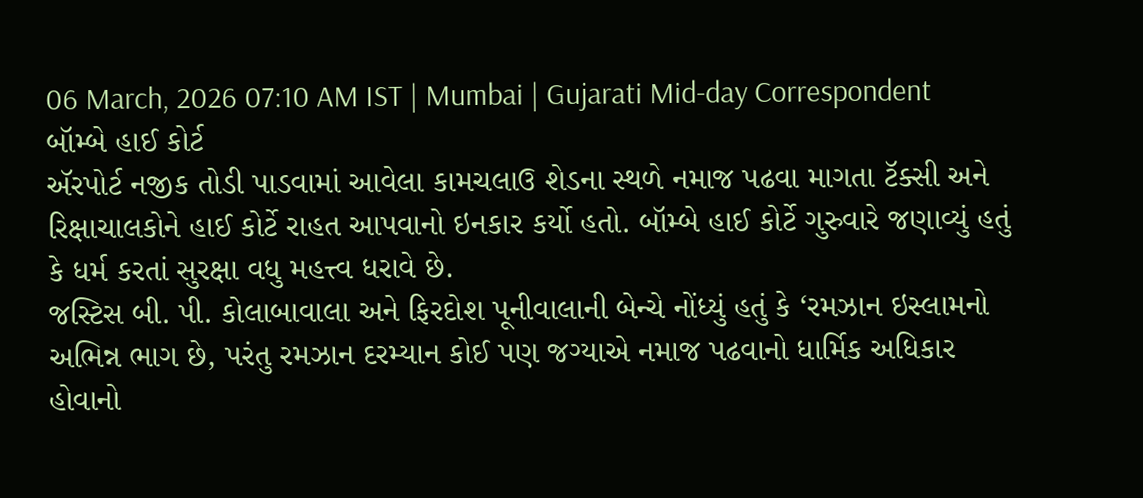06 March, 2026 07:10 AM IST | Mumbai | Gujarati Mid-day Correspondent
બૉમ્બે હાઈ કોર્ટ
ઍરપોર્ટ નજીક તોડી પાડવામાં આવેલા કામચલાઉ શેડના સ્થળે નમાજ પઢવા માગતા ટૅક્સી અને રિક્ષાચાલકોને હાઈ કોર્ટે રાહત આપવાનો ઇનકાર કર્યો હતો. બૉમ્બે હાઈ કોર્ટે ગુરુવારે જણાવ્યું હતું કે ધર્મ કરતાં સુરક્ષા વધુ મહત્ત્વ ધરાવે છે.
જસ્ટિસ બી. પી. કોલાબાવાલા અને ફિરદોશ પૂનીવાલાની બેન્ચે નોંધ્યું હતું કે ‘રમઝાન ઇસ્લામનો અભિન્ન ભાગ છે, પરંતુ રમઝાન દરમ્યાન કોઈ પણ જગ્યાએ નમાજ પઢવાનો ધાર્મિક અધિકાર હોવાનો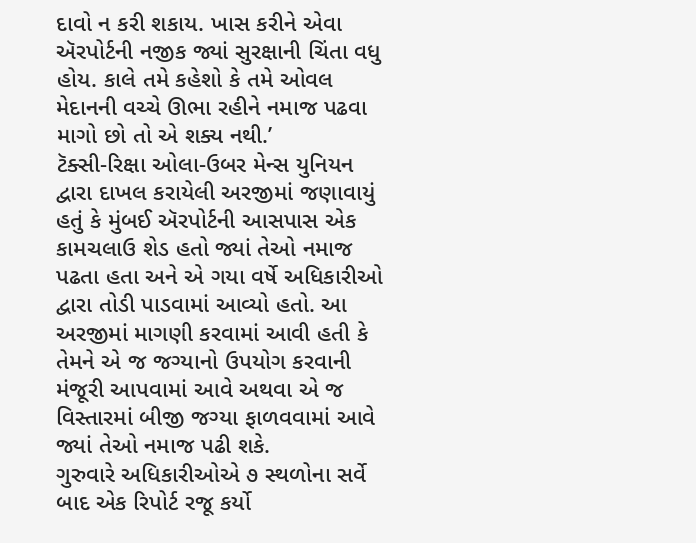દાવો ન કરી શકાય. ખાસ કરીને એવા ઍરપોર્ટની નજીક જ્યાં સુરક્ષાની ચિંતા વધુ હોય. કાલે તમે કહેશો કે તમે ઓવલ મેદાનની વચ્ચે ઊભા રહીને નમાજ પઢવા માગો છો તો એ શક્ય નથી.’
ટૅક્સી-રિક્ષા ઓલા-ઉબર મેન્સ યુનિયન દ્વારા દાખલ કરાયેલી અરજીમાં જણાવાયું હતું કે મુંબઈ ઍરપોર્ટની આસપાસ એક કામચલાઉ શેડ હતો જ્યાં તેઓ નમાજ પઢતા હતા અને એ ગયા વર્ષે અધિકારીઓ દ્વારા તોડી પાડવામાં આવ્યો હતો. આ અરજીમાં માગણી કરવામાં આવી હતી કે તેમને એ જ જગ્યાનો ઉપયોગ કરવાની મંજૂરી આપવામાં આવે અથવા એ જ વિસ્તારમાં બીજી જગ્યા ફાળવવામાં આવે જ્યાં તેઓ નમાજ પઢી શકે.
ગુરુવારે અધિકારીઓએ ૭ સ્થળોના સર્વે બાદ એક રિપોર્ટ રજૂ કર્યો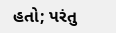હતો; પરંતુ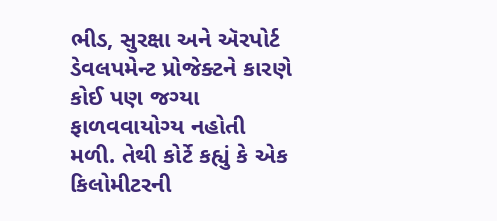ભીડ, સુરક્ષા અને ઍરપોર્ટ ડેવલપમેન્ટ પ્રોજેક્ટને કારણે કોઈ પણ જગ્યા ફાળવવાયોગ્ય નહોતી મળી. તેથી કોર્ટે કહ્યું કે એક કિલોમીટરની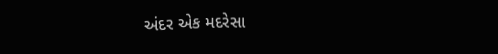અંદર એક મદરેસા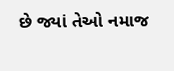છે જ્યાં તેઓ નમાજ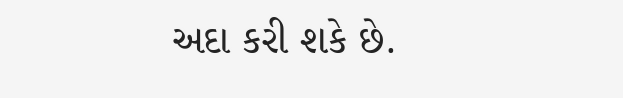અદા કરી શકે છે.